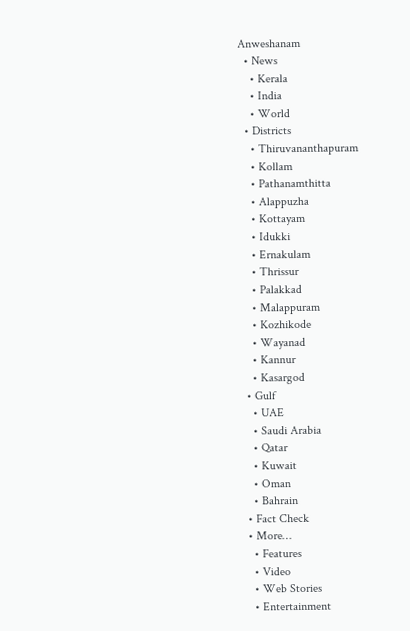Anweshanam
  • News
    • Kerala
    • India
    • World
  • Districts
    • Thiruvananthapuram
    • Kollam
    • Pathanamthitta
    • Alappuzha
    • Kottayam
    • Idukki
    • Ernakulam
    • Thrissur
    • Palakkad
    • Malappuram
    • Kozhikode
    • Wayanad
    • Kannur
    • Kasargod
  • Gulf
    • UAE
    • Saudi Arabia
    • Qatar
    • Kuwait
    • Oman
    • Bahrain
  • Fact Check
  • More…
    • Features
    • Video
    • Web Stories
    • Entertainment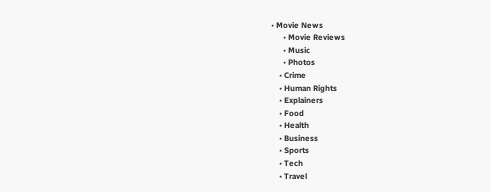• Movie News
      • Movie Reviews
      • Music
      • Photos
    • Crime
    • Human Rights
    • Explainers
    • Food
    • Health
    • Business
    • Sports
    • Tech
    • Travel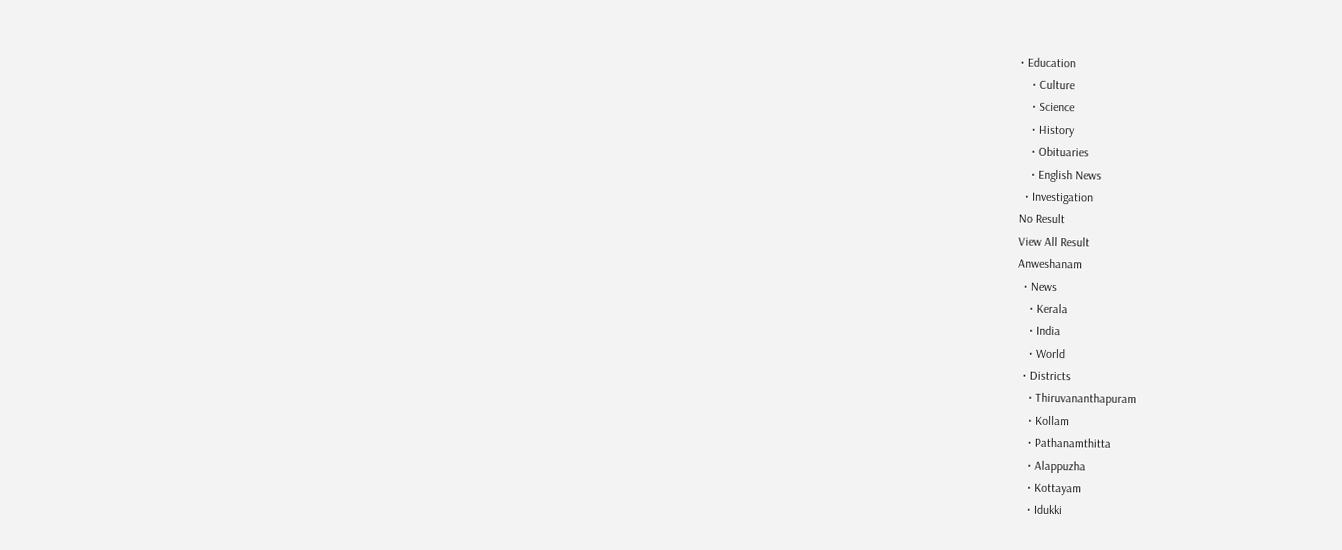• Education
    • Culture
    • Science
    • History
    • Obituaries
    • English News
  • Investigation
No Result
View All Result
Anweshanam
  • News
    • Kerala
    • India
    • World
  • Districts
    • Thiruvananthapuram
    • Kollam
    • Pathanamthitta
    • Alappuzha
    • Kottayam
    • Idukki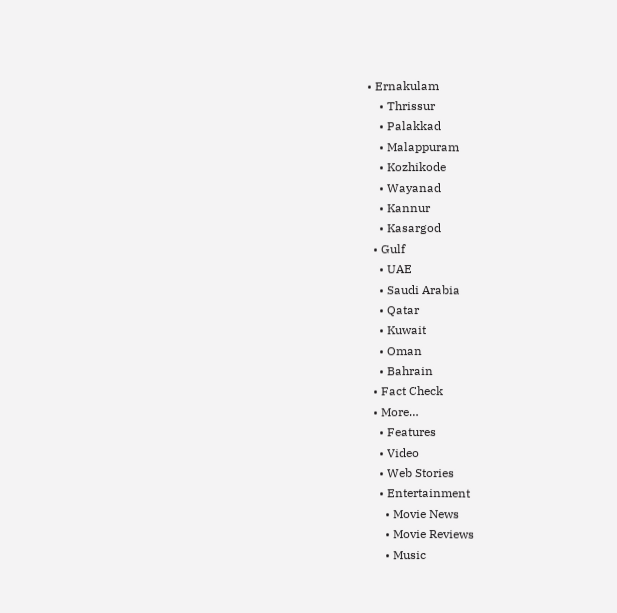• Ernakulam
    • Thrissur
    • Palakkad
    • Malappuram
    • Kozhikode
    • Wayanad
    • Kannur
    • Kasargod
  • Gulf
    • UAE
    • Saudi Arabia
    • Qatar
    • Kuwait
    • Oman
    • Bahrain
  • Fact Check
  • More…
    • Features
    • Video
    • Web Stories
    • Entertainment
      • Movie News
      • Movie Reviews
      • Music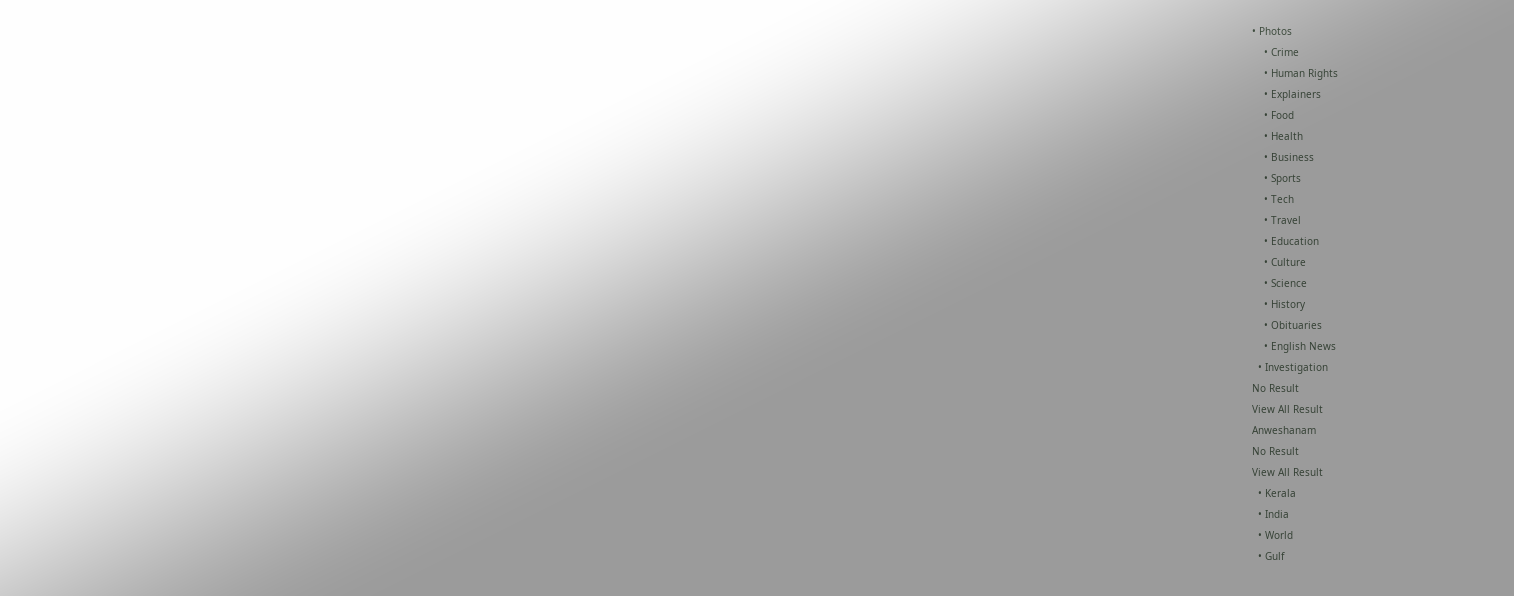• Photos
    • Crime
    • Human Rights
    • Explainers
    • Food
    • Health
    • Business
    • Sports
    • Tech
    • Travel
    • Education
    • Culture
    • Science
    • History
    • Obituaries
    • English News
  • Investigation
No Result
View All Result
Anweshanam
No Result
View All Result
  • Kerala
  • India
  • World
  • Gulf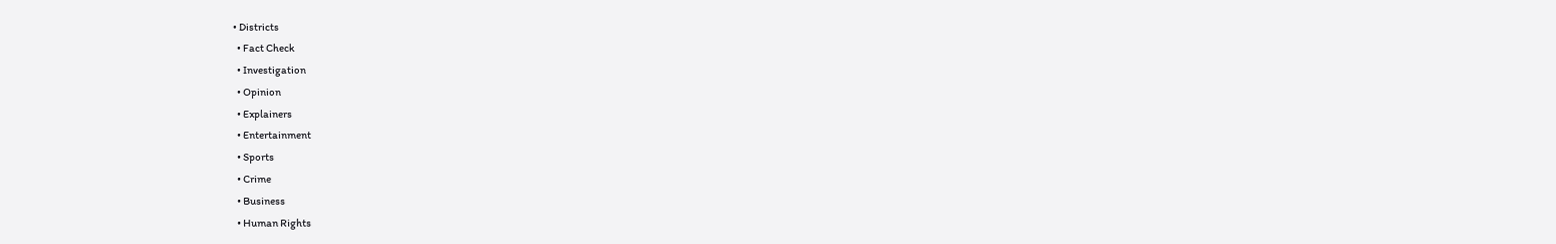• Districts
  • Fact Check
  • Investigation
  • Opinion
  • Explainers
  • Entertainment
  • Sports
  • Crime
  • Business
  • Human Rights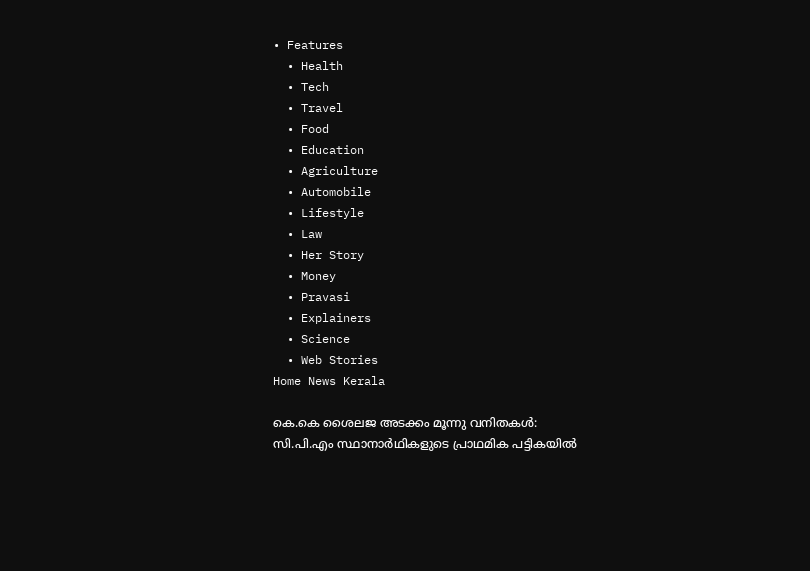• Features
  • Health
  • Tech
  • Travel
  • Food
  • Education
  • Agriculture
  • Automobile
  • Lifestyle
  • Law
  • Her Story
  • Money
  • Pravasi
  • Explainers
  • Science
  • Web Stories
Home News Kerala

കെ.കെ ശൈലജ അടക്കം മൂന്നു വനിതകള്‍: സി.പി.എം സ്ഥാനാര്‍ഥികളുടെ പ്രാഥമിക പട്ടികയില്‍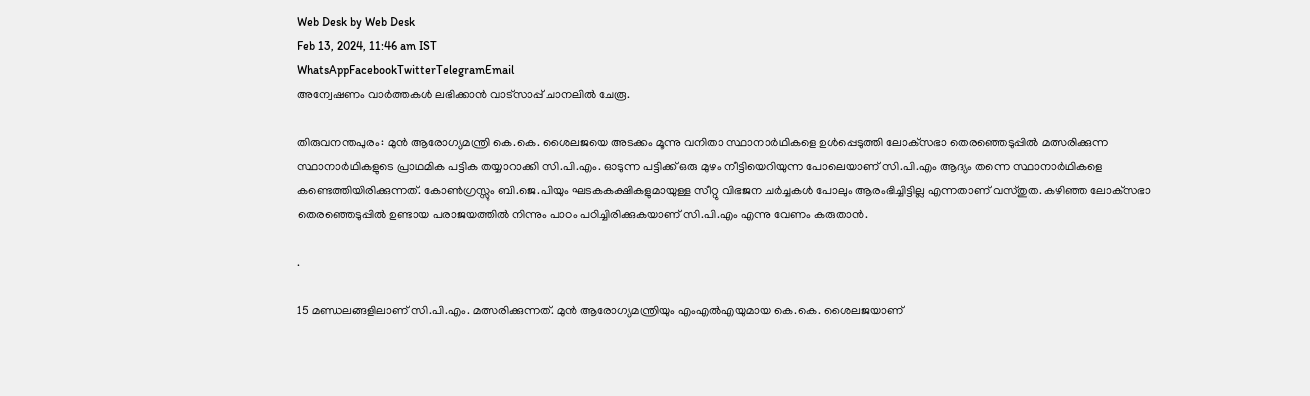Web Desk by Web Desk
Feb 13, 2024, 11:46 am IST
WhatsAppFacebookTwitterTelegramEmail
അന്വേഷണം വാർത്തകൾ ലഭിക്കാന്‍ വാട്സാപ്പ് ചാനലില്‍ ചേരൂ.

തിരുവനന്തപുരം: മുന്‍ ആരോഗ്യമന്ത്രി കെ.കെ. ശൈലജയെ അടക്കം മൂന്നു വനിതാ സ്ഥാനാര്‍ഥികളെ ഉള്‍പ്പെടുത്തി ലോക്‌സഭാ തെരഞ്ഞെടുപ്പില്‍ മത്സരിക്കുന്ന സ്ഥാനാര്‍ഥികളുടെ പ്രാഥമിക പട്ടിക തയ്യാറാക്കി സി.പി.എം. ഓടുന്ന പട്ടിക്ക് ഒരു മുഴം നീട്ടിയെറിയുന്ന പോലെയാണ് സി.പി.എം ആദ്യം തന്നെ സ്ഥാനാര്‍ഥികളെ കണ്ടെത്തിയിരിക്കുന്നത്. കോണ്‍ഗ്രസ്സും ബി.ജെ.പിയും ഘടകകക്ഷികളുമായുള്ള സീറ്റു വിഭജന ചര്‍ച്ചകള്‍ പോലും ആരംഭിച്ചിട്ടില്ല എന്നതാണ് വസ്തുത. കഴിഞ്ഞ ലോക്‌സഭാ തെരഞ്ഞെടുപ്പില്‍ ഉണ്ടായ പരാജയത്തില്‍ നിന്നും പാഠം പഠിച്ചിരിക്കുകയാണ് സി.പി.എം എന്നു വേണം കരുതാന്‍.

.

15 മണ്ഡലങ്ങളിലാണ് സി.പി.എം. മത്സരിക്കുന്നത്. മുന്‍ ആരോഗ്യമന്ത്രിയും എംഎല്‍എയുമായ കെ.കെ. ശൈലജയാണ്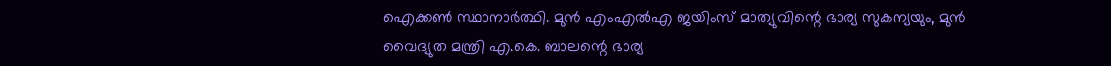ഐക്കണ്‍ സ്ഥാനാര്‍ത്ഥി. മുന്‍ എംഎല്‍എ ജയിംസ് മാത്യുവിന്റെ ഭാര്യ സുകന്യയും, മുന്‍ വൈദ്യുത മന്ത്രി എ.കെ. ബാലന്റെ ഭാര്യ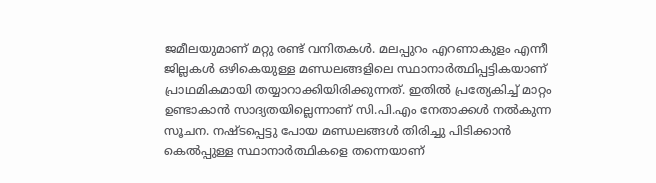ജമീലയുമാണ് മറ്റു രണ്ട് വനിതകള്‍. മലപ്പുറം എറണാകുളം എന്നീ ജില്ലകള്‍ ഒഴികെയുള്ള മണ്ഡലങ്ങളിലെ സ്ഥാനാര്‍ത്ഥിപ്പട്ടികയാണ് പ്രാഥമികമായി തയ്യാറാക്കിയിരിക്കുന്നത്. ഇതില്‍ പ്രത്യേകിച്ച് മാറ്റം ഉണ്ടാകാന്‍ സാദ്യതയില്ലെന്നാണ് സി.പി.എം നേതാക്കള്‍ നല്‍കുന്ന സൂചന. നഷ്ടപ്പെട്ടു പോയ മണ്ഡലങ്ങള്‍ തിരിച്ചു പിടിക്കാന്‍ കെല്‍പ്പുള്ള സ്ഥാനാര്‍ത്ഥികളെ തന്നെയാണ്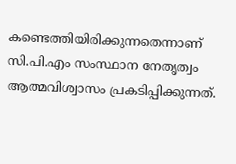കണ്ടെത്തിയിരിക്കുന്നതെന്നാണ് സി.പി.എം സംസ്ഥാന നേതൃത്വം ആത്മവിശ്വാസം പ്രകടിപ്പിക്കുന്നത്.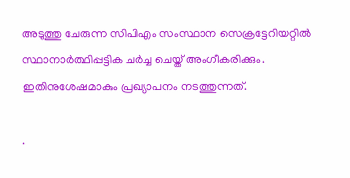അടുത്തു ചേരുന്ന സിപിഎം സംസ്ഥാന സെക്രട്ടേറിയറ്റില്‍ സ്ഥാനാര്‍ത്ഥിപ്പട്ടിക ചര്‍ച്ച ചെയ്ത് അംഗീകരിക്കും. ഇതിനുശേഷമാകും പ്രഖ്യാപനം നടത്തുന്നത്.

.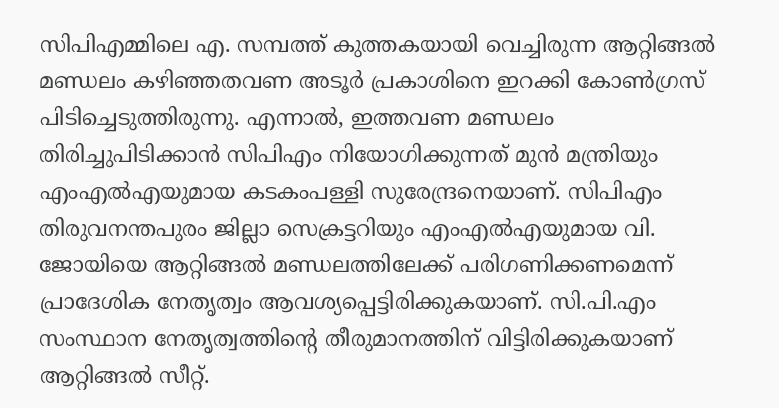സിപിഎമ്മിലെ എ. സമ്പത്ത് കുത്തകയായി വെച്ചിരുന്ന ആറ്റിങ്ങല്‍ മണ്ഡലം കഴിഞ്ഞതവണ അടൂര്‍ പ്രകാശിനെ ഇറക്കി കോണ്‍ഗ്രസ് പിടിച്ചെടുത്തിരുന്നു. എന്നാല്‍, ഇത്തവണ മണ്ഡലം തിരിച്ചുപിടിക്കാന്‍ സിപിഎം നിയോഗിക്കുന്നത് മുന്‍ മന്ത്രിയും എംഎല്‍എയുമായ കടകംപള്ളി സുരേന്ദ്രനെയാണ്. സിപിഎം തിരുവനന്തപുരം ജില്ലാ സെക്രട്ടറിയും എംഎല്‍എയുമായ വി. ജോയിയെ ആറ്റിങ്ങല്‍ മണ്ഡലത്തിലേക്ക് പരിഗണിക്കണമെന്ന് പ്രാദേശിക നേതൃത്വം ആവശ്യപ്പെട്ടിരിക്കുകയാണ്. സി.പി.എം സംസ്ഥാന നേതൃത്വത്തിന്റെ തീരുമാനത്തിന് വിട്ടിരിക്കുകയാണ് ആറ്റിങ്ങല്‍ സീറ്റ്.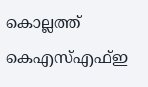കൊല്ലത്ത് കെഎസ്എഫ്ഇ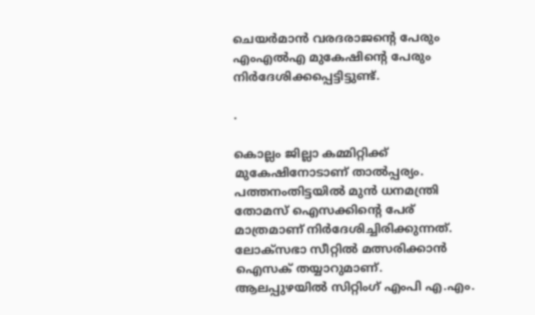ചെയര്‍മാന്‍ വരദരാജന്റെ പേരും എംഎല്‍എ മുകേഷിന്റെ പേരും നിര്‍ദേശിക്കപ്പെട്ടിട്ടുണ്ട്.

.

കൊല്ലം ജില്ലാ കമ്മിറ്റിക്ക് മുകേഷിനോടാണ് താല്‍പ്പര്യം. പത്തനംതിട്ടയില്‍ മുന്‍ ധനമന്ത്രി തോമസ് ഐസക്കിന്റെ പേര് മാത്രമാണ് നിര്‍ദേശിച്ചിരിക്കുന്നത്. ലോക്‌സഭാ സീറ്റില്‍ മത്സരിക്കാന്‍ ഐസക് തയ്യാറുമാണ്. ആലപ്പുഴയില്‍ സിറ്റിംഗ് എംപി എ.എം.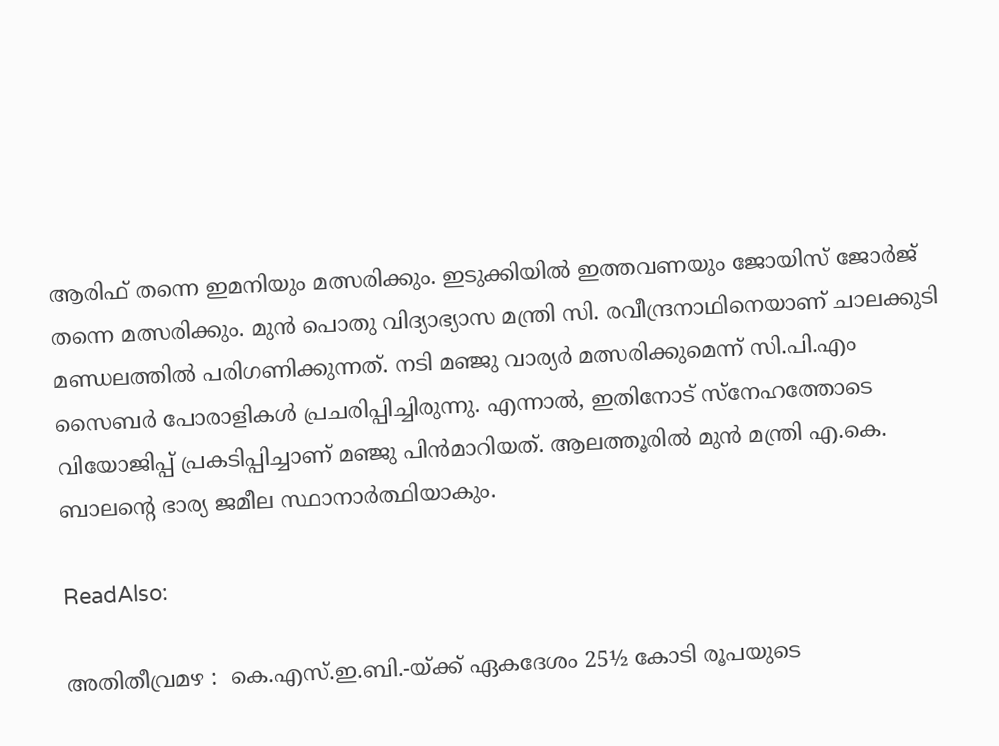ആരിഫ് തന്നെ ഇമനിയും മത്സരിക്കും. ഇടുക്കിയില്‍ ഇത്തവണയും ജോയിസ് ജോര്‍ജ് തന്നെ മത്സരിക്കും. മുന്‍ പൊതു വിദ്യാഭ്യാസ മന്ത്രി സി. രവീന്ദ്രനാഥിനെയാണ് ചാലക്കുടി മണ്ഡലത്തില്‍ പരിഗണിക്കുന്നത്. നടി മഞ്ജു വാര്യര്‍ മത്സരിക്കുമെന്ന് സി.പി.എം സൈബര്‍ പോരാളികള്‍ പ്രചരിപ്പിച്ചിരുന്നു. എന്നാല്‍, ഇതിനോട് സ്‌നേഹത്തോടെ വിയോജിപ്പ് പ്രകടിപ്പിച്ചാണ് മഞ്ജു പിന്‍മാറിയത്. ആലത്തൂരില്‍ മുന്‍ മന്ത്രി എ.കെ. ബാലന്റെ ഭാര്യ ജമീല സ്ഥാനാര്‍ത്ഥിയാകും.

ReadAlso:

അതിതീവ്രമഴ :  കെ.എസ്.ഇ.ബി.-യ്ക്ക് ഏകദേശം 25½ കോടി രൂപയുടെ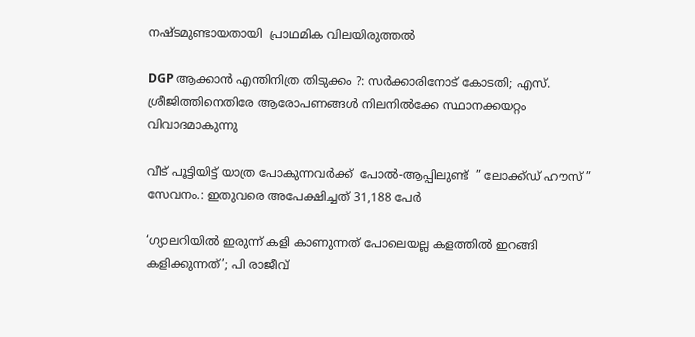നഷ്ടമുണ്ടായതായി  പ്രാഥമിക വിലയിരുത്തല്‍

DGP ആക്കാന്‍ എന്തിനിത്ര തിടുക്കം ?: സര്‍ക്കാരിനോട് കോടതി; എസ്. ശ്രീജിത്തിനെതിരേ ആരോപണങ്ങള്‍ നിലനില്‍ക്കേ സ്ഥാനക്കയറ്റം വിവാദമാകുന്നു

വീട് പൂട്ടിയിട്ട് യാത്ര പോകുന്നവർക്ക്  പോല്‍-ആപ്പിലുണ്ട്  ” ലോക്ക്ഡ് ഹൗസ് ” സേവനം.: ഇതുവരെ അപേക്ഷിച്ചത് 31,188 പേര്‍

‘ഗ്യാലറിയില്‍ ഇരുന്ന് കളി കാണുന്നത് പോലെയല്ല കളത്തില്‍ ഇറങ്ങി കളിക്കുന്നത്’; പി രാജീവ്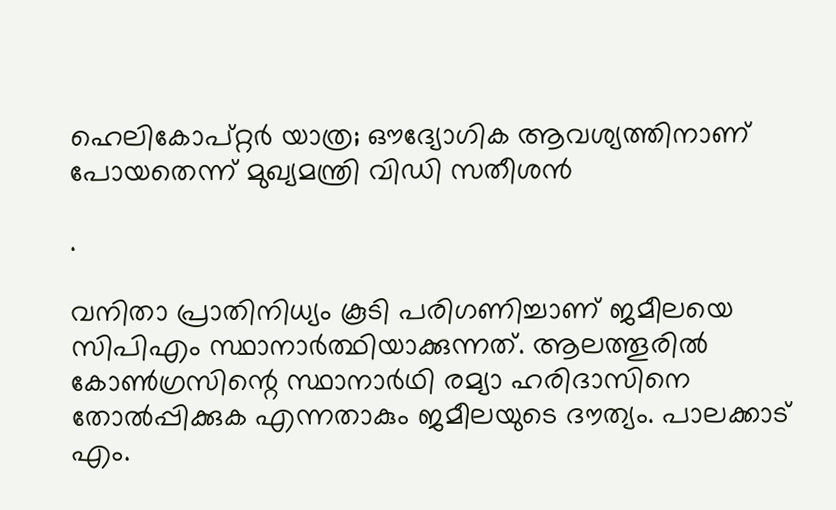ഹെലികോപ്റ്റർ യാത്ര; ഔദ്യോഗിക ആവശ്യത്തിനാണ് പോയതെന്ന് മുഖ്യമന്ത്രി വിഡി സതീശൻ

.

വനിതാ പ്രാതിനിധ്യം കൂടി പരിഗണിച്ചാണ് ജമീലയെ സിപിഎം സ്ഥാനാര്‍ത്ഥിയാക്കുന്നത്. ആലത്തൂരില്‍ കോണ്‍ഗ്രസിന്റെ സ്ഥാനാര്‍ഥി രമ്യാ ഹരിദാസിനെ തോല്‍പ്പിക്കുക എന്നതാകും ജമീലയുടെ ദൗത്യം. പാലക്കാട് എം.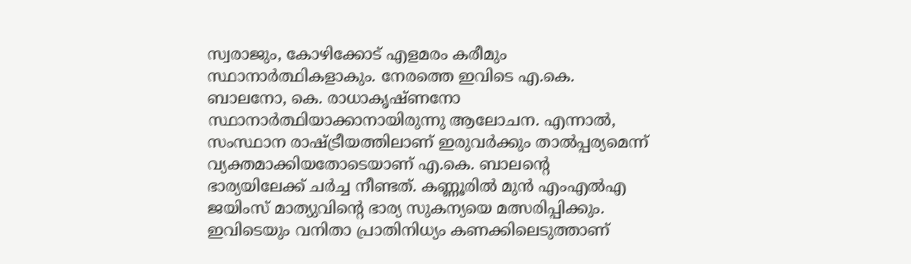സ്വരാജും, കോഴിക്കോട് എളമരം കരീമും സ്ഥാനാര്‍ത്ഥികളാകും. നേരത്തെ ഇവിടെ എ.കെ. ബാലനോ, കെ. രാധാകൃഷ്ണനോ സ്ഥാനാര്‍ത്ഥിയാക്കാനായിരുന്നു ആലോചന. എന്നാല്‍, സംസ്ഥാന രാഷ്ട്രീയത്തിലാണ് ഇരുവര്‍ക്കും താല്‍പ്പര്യമെന്ന് വ്യക്തമാക്കിയതോടെയാണ് എ.കെ. ബാലന്റെ ഭാര്യയിലേക്ക് ചര്‍ച്ച നീണ്ടത്. കണ്ണൂരില്‍ മുന്‍ എംഎല്‍എ ജയിംസ് മാത്യുവിന്റെ ഭാര്യ സുകന്യയെ മത്സരിപ്പിക്കും. ഇവിടെയും വനിതാ പ്രാതിനിധ്യം കണക്കിലെടുത്താണ്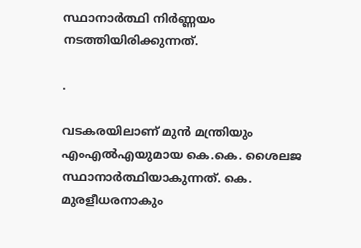സ്ഥാനാര്‍ത്ഥി നിര്‍ണ്ണയം നടത്തിയിരിക്കുന്നത്.

.

വടകരയിലാണ് മുന്‍ മന്ത്രിയും എംഎല്‍എയുമായ കെ.കെ. ശൈലജ സ്ഥാനാര്‍ത്ഥിയാകുന്നത്. കെ. മുരളീധരനാകും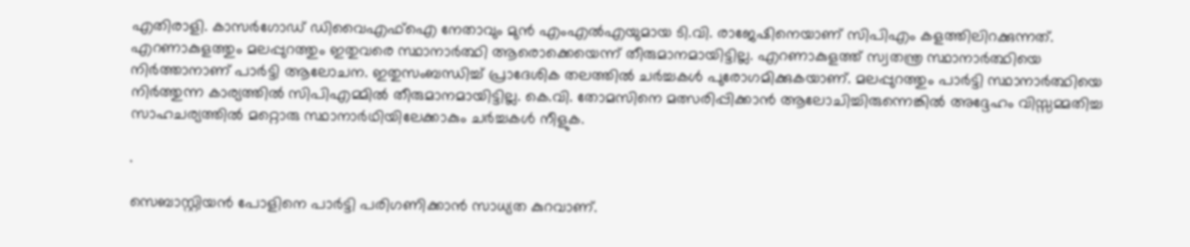എതിരാളി. കാസര്‍ഗോഡ് ഡിവൈഎഫ്ഐ നേതാവും മുന്‍ എംഎല്‍എയുമായ ടി.വി. രാജേഷിനെയാണ് സിപിഎം കളത്തിലിറക്കുന്നത്. എറണാകുളത്തും മലപ്പുറത്തും ഇതുവരെ സ്ഥാനാര്‍ത്ഥി ആരൊക്കെയെന്ന് തീരുമാനമായിട്ടില്ല. എറണാകുളത്ത് സ്വതന്ത്ര സ്ഥാനാര്‍ത്ഥിയെ നിര്‍ത്താനാണ് പാര്‍ട്ടി ആലോചന. ഇതുസംബന്ധിച്ച് പ്രാദേശിക തലത്തില്‍ ചര്‍ച്ചകള്‍ പുരോഗമിക്കുകയാണ്. മലപ്പുറത്തും പാര്‍ട്ടി സ്ഥാനാര്‍ത്ഥിയെ നിര്‍ത്തുന്ന കാര്യത്തില്‍ സിപിഎമ്മില്‍ തീരുമാനമായിട്ടില്ല. കെ.വി. തോമസിനെ മത്സരിപ്പിക്കാന്‍ ആലോചിച്ചിരുന്നെങ്കില്‍ അദ്ദേഹം വിസ്സമ്മതിച്ച സാഹചര്യത്തില്‍ മറ്റൊരു സ്ഥാനാര്‍ഥിയിലേക്കാകും ചര്‍ച്ചകള്‍ നീളുക.

.

സെബാസ്റ്റിയന്‍ പോളിനെ പാര്‍ട്ടി പരിഗണിക്കാന്‍ സാധ്യത കുറവാണ്.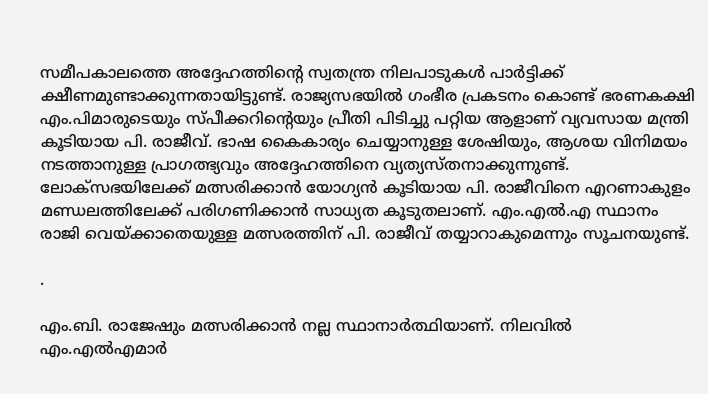സമീപകാലത്തെ അദ്ദേഹത്തിന്റെ സ്വതന്ത്ര നിലപാടുകള്‍ പാര്‍ട്ടിക്ക് ക്ഷീണമുണ്ടാക്കുന്നതായിട്ടുണ്ട്. രാജ്യസഭയില്‍ ഗംഭീര പ്രകടനം കൊണ്ട് ഭരണകക്ഷി എം.പിമാരുടെയും സ്പീക്കറിന്റെയും പ്രീതി പിടിച്ചു പറ്റിയ ആളാണ് വ്യവസായ മന്ത്രി കൂടിയായ പി. രാജീവ്. ഭാഷ കൈകാര്യം ചെയ്യാനുള്ള ശേഷിയും, ആശയ വിനിമയം നടത്താനുള്ള പ്രാഗത്ഭ്യവും അദ്ദേഹത്തിനെ വ്യത്യസ്തനാക്കുന്നുണ്ട്. ലോക്‌സഭയിലേക്ക് മത്സരിക്കാന്‍ യോഗ്യന്‍ കൂടിയായ പി. രാജീവിനെ എറണാകുളം മണ്ഡലത്തിലേക്ക് പരിഗണിക്കാന്‍ സാധ്യത കൂടുതലാണ്. എം.എല്‍.എ സ്ഥാനം രാജി വെയ്ക്കാതെയുള്ള മത്സരത്തിന് പി. രാജീവ് തയ്യാറാകുമെന്നും സൂചനയുണ്ട്.

.

എം.ബി. രാജേഷും മത്സരിക്കാന്‍ നല്ല സ്ഥാനാര്‍ത്ഥിയാണ്. നിലവില്‍ എം.എല്‍എമാര്‍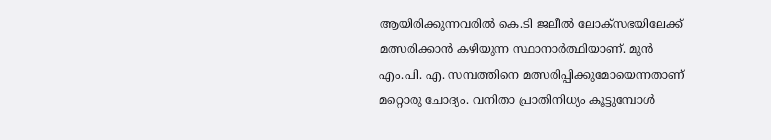ആയിരിക്കുന്നവരില്‍ കെ.ടി ജലീല്‍ ലോക്‌സഭയിലേക്ക് മത്സരിക്കാന്‍ കഴിയുന്ന സ്ഥാനാര്‍ത്ഥിയാണ്. മുന്‍ എം.പി. എ. സമ്പത്തിനെ മത്സരിപ്പിക്കുമോയെന്നതാണ് മറ്റൊരു ചോദ്യം. വനിതാ പ്രാതിനിധ്യം കൂട്ടുമ്പോള്‍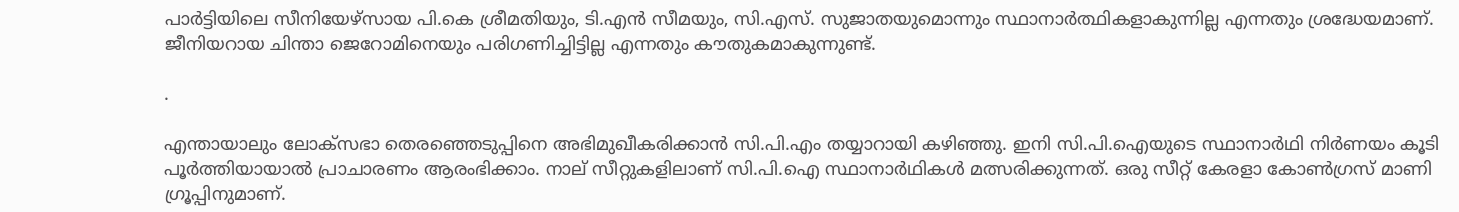പാര്‍ട്ടിയിലെ സീനിയേഴ്‌സായ പി.കെ ശ്രീമതിയും, ടി.എന്‍ സീമയും, സി.എസ്. സുജാതയുമൊന്നും സ്ഥാനാര്‍ത്ഥികളാകുന്നില്ല എന്നതും ശ്രദ്ധേയമാണ്. ജീനിയറായ ചിന്താ ജെറോമിനെയും പരിഗണിച്ചിട്ടില്ല എന്നതും കൗതുകമാകുന്നുണ്ട്.

.

എന്തായാലും ലോക്‌സഭാ തെരഞ്ഞെടുപ്പിനെ അഭിമുഖീകരിക്കാന്‍ സി.പി.എം തയ്യാറായി കഴിഞ്ഞു. ഇനി സി.പി.ഐയുടെ സ്ഥാനാര്‍ഥി നിര്‍ണയം കൂടി പൂര്‍ത്തിയായാല്‍ പ്രാചാരണം ആരംഭിക്കാം. നാല് സീറ്റുകളിലാണ് സി.പി.ഐ സ്ഥാനാര്‍ഥികള്‍ മത്സരിക്കുന്നത്. ഒരു സീറ്റ് കേരളാ കോണ്‍ഗ്രസ് മാണി ഗ്രൂപ്പിനുമാണ്.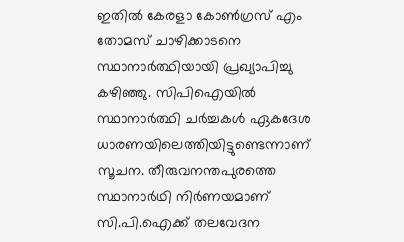ഇതില്‍ കേരളാ കോണ്‍ഗ്രസ് എം തോമസ് ചാഴിക്കാടനെ സ്ഥാനാര്‍ത്ഥിയായി പ്രഖ്യാപിച്ചു കഴിഞ്ഞു. സിപിഐയില്‍ സ്ഥാനാര്‍ത്ഥി ചര്‍ച്ചകള്‍ ഏകദേശ ധാരണയിലെത്തിയിട്ടുണ്ടെന്നാണ് സൂചന. തീരുവനന്തപുരത്തെ സ്ഥാനാര്‍ഥി നിര്‍ണയമാണ് സി.പി.ഐക്ക് തലവേദന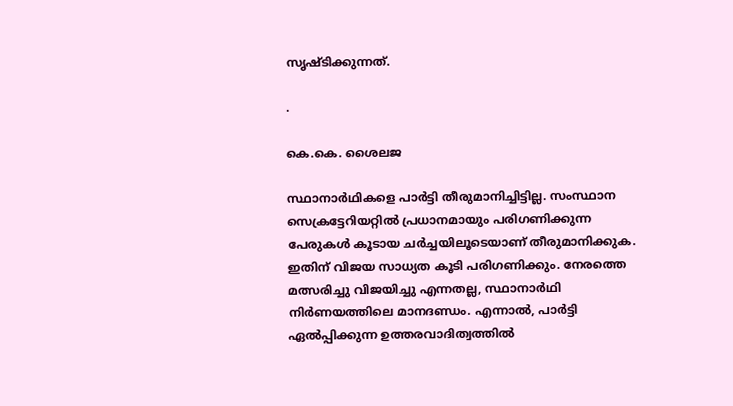സൃഷ്ടിക്കുന്നത്.

.

കെ.കെ. ശൈലജ

സ്ഥാനാര്‍ഥികളെ പാര്‍ട്ടി തീരുമാനിച്ചിട്ടില്ല. സംസ്ഥാന സെക്രട്ടേറിയറ്റില്‍ പ്രധാനമായും പരിഗണിക്കുന്ന പേരുകള്‍ കൂടായ ചര്‍ച്ചയിലൂടെയാണ് തീരുമാനിക്കുക. ഇതിന് വിജയ സാധ്യത കൂടി പരിഗണിക്കും. നേരത്തെ മത്സരിച്ചു വിജയിച്ചു എന്നതല്ല, സ്ഥാനാര്‍ഥി നിര്‍ണയത്തിലെ മാനദണ്ഡം. എന്നാല്‍, പാര്‍ട്ടി ഏല്‍പ്പിക്കുന്ന ഉത്തരവാദിത്വത്തില്‍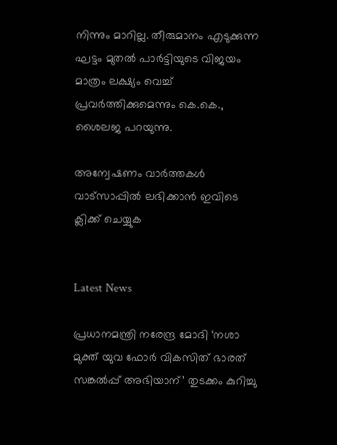നിന്നും മാറില്ല. തീരുമാനം എടുക്കുന്ന ഘട്ടം മുതല്‍ പാര്‍ട്ടിയുടെ വിജയം മാത്രം ലക്ഷ്യം വെച്ച് പ്രവര്‍ത്തിക്കുമെന്നും കെ.കെ., ശൈലജ പറയുന്നു.

അന്വേഷണം വാർത്തകൾ വാട്സാപ്പിൽ ലഭിക്കാൻ ഇവിടെ ക്ലിക്ക് ചെയ്യുക


Latest News

പ്രധാനമന്ത്രി നരേന്ദ്ര മോദി ‘നശാ മുക്ത് യുവ ഫോര്‍ വികസിത് ഭാരത് സങ്കല്‍പ്പ് അഭിയാന്’ തുടക്കം കുറിച്ചു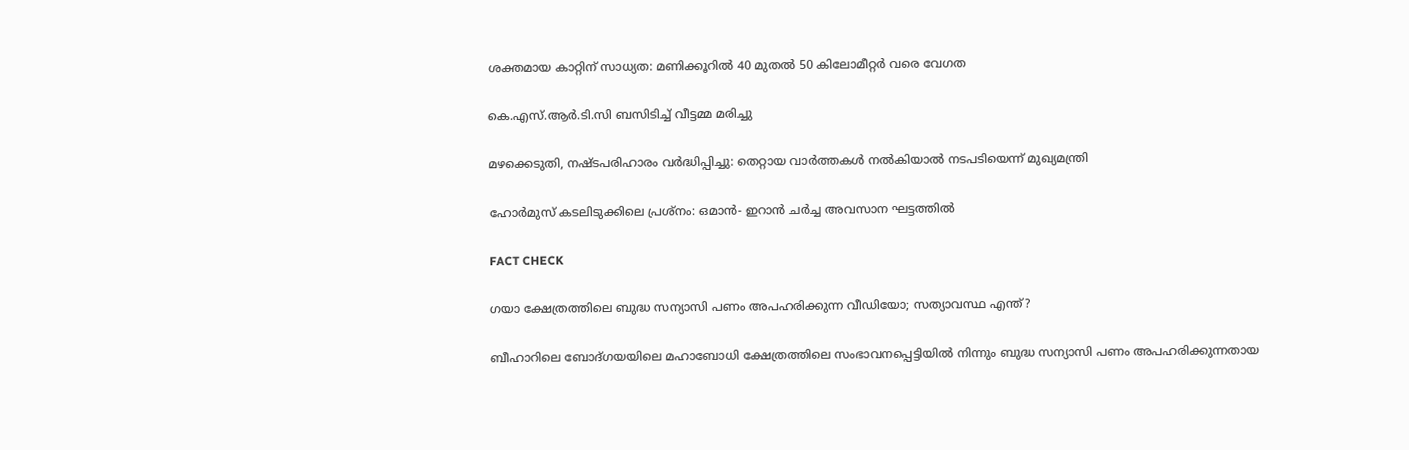ശക്തമായ കാറ്റിന് സാധ്യത: മണിക്കൂറില്‍ 40 മുതല്‍ 50 കിലോമീറ്റര്‍ വരെ വേഗത

കെ.എസ്.ആര്‍.ടി.സി ബസിടിച്ച് വീട്ടമ്മ മരിച്ചു

മഴക്കെടുതി, നഷ്ടപരിഹാരം വര്‍ദ്ധിപ്പിച്ചു: തെറ്റായ വാര്‍ത്തകള്‍ നല്‍കിയാല്‍ നടപടിയെന്ന് മുഖ്യമന്ത്രി

ഹോര്‍മുസ് കടലിടുക്കിലെ പ്രശ്‌നം: ഒമാന്‍- ഇറാന്‍ ചര്‍ച്ച അവസാന ഘട്ടത്തില്‍

FACT CHECK

ഗയാ ക്ഷേത്രത്തിലെ ബുദ്ധ സന്യാസി പണം അപഹരിക്കുന്ന വീഡിയോ; സത്യാവസ്ഥ എന്ത്?

ബീഹാറിലെ ബോദ്ഗയയിലെ മഹാബോധി ക്ഷേത്രത്തിലെ സംഭാവനപ്പെട്ടിയില്‍ നിന്നും ബുദ്ധ സന്യാസി പണം അപഹരിക്കുന്നതായ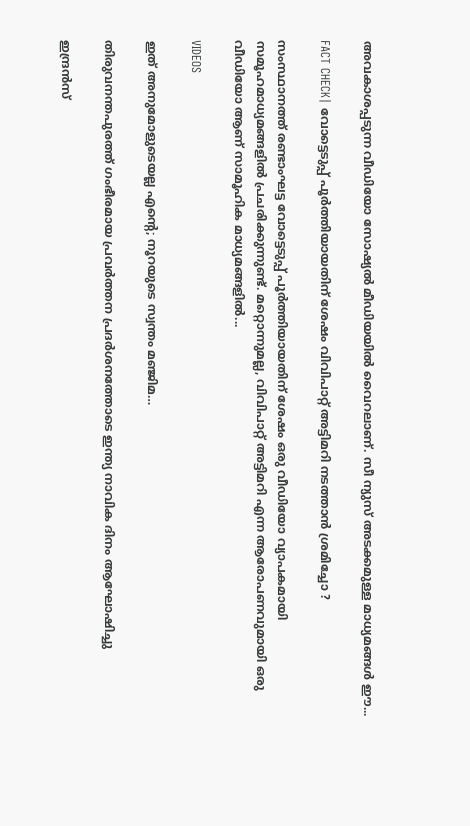അവകാശപ്പടുന്ന വീഡിയോ സോഷ്യല്‍ മീഡിയയില്‍ വൈറലാണ്. സീ ന്യുസ് അടക്കമുള്ള മാധ്യമങ്ങള്‍ ഈ...

FACT CHECK| വോട്ടെടുപ്പ് പൂർത്തിയായതിന് ശേഷം വിവിപാറ്റ് അട്ടിമറി നടത്താൻ ശ്രമിച്ചോ ?

സംസ്ഥാനത്ത് രണ്ടാംഘട്ട വോട്ടെടുപ്പ് പൂർത്തിയായതിന് ശേഷം ഒരു വീഡിയോ വ്യാപകമായി സമൂഹമാധ്യമങ്ങളിൽ പ്രചരിക്കുന്നുണ്ട്. മറ്റൊന്നുമല്ല, വിവിപാറ്റ് അട്ടിമറി എന്ന ആരോപണവുമായി ഒരു വീഡിയോ ആണ് സാമൂഹിക മാധ്യമങ്ങളിൽ...

VIDEOS

ഇത് അനുമോളുടെയല്ല എന്റെ; നൂറയുടെ സ്വന്തം മഞ്ജിമ…

തിരുവനന്തപുരത്ത് ഗംഭീരമായ പ്രവർത്തന പ്രദർശനത്തോടെ ഇന്ത്യ നാവിക ദിനം ആഘോഷിച്ചു

ഇന്ദ്രൻസ്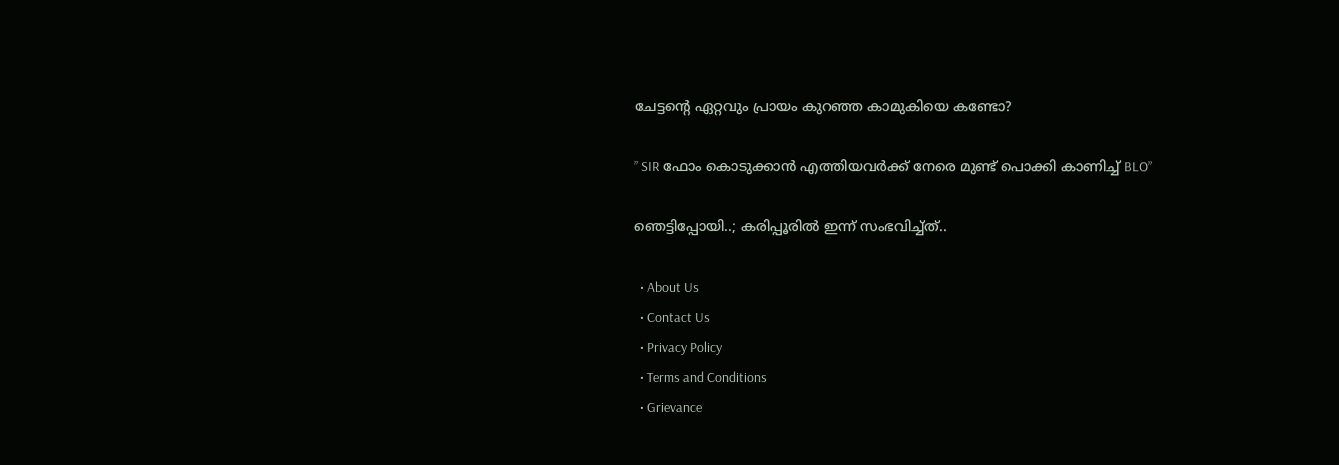ചേട്ടന്റെ ഏറ്റവും പ്രായം കുറഞ്ഞ കാമുകിയെ കണ്ടോ?

” SIR ഫോം കൊടുക്കാൻ എത്തിയവർക്ക് നേരെ മുണ്ട് പൊക്കി കാണിച്ച് BLO”

ഞെട്ടിപ്പോയി..; കരിപ്പൂരിൽ ഇന്ന് സംഭവിച്ച്ത്..

  • About Us
  • Contact Us
  • Privacy Policy
  • Terms and Conditions
  • Grievance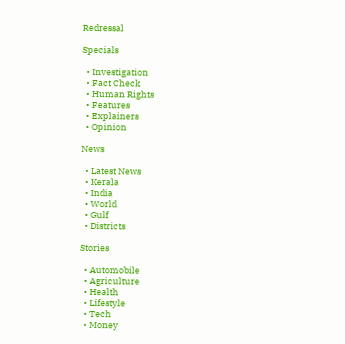Redressal

Specials

  • Investigation
  • Fact Check
  • Human Rights
  • Features
  • Explainers
  • Opinion

News

  • Latest News
  • Kerala
  • India
  • World
  • Gulf
  • Districts

Stories

  • Automobile
  • Agriculture
  • Health
  • Lifestyle
  • Tech
  • Money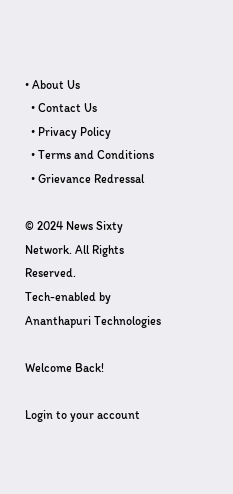• About Us
  • Contact Us
  • Privacy Policy
  • Terms and Conditions
  • Grievance Redressal

© 2024 News Sixty Network. All Rights Reserved.
Tech-enabled by Ananthapuri Technologies

Welcome Back!

Login to your account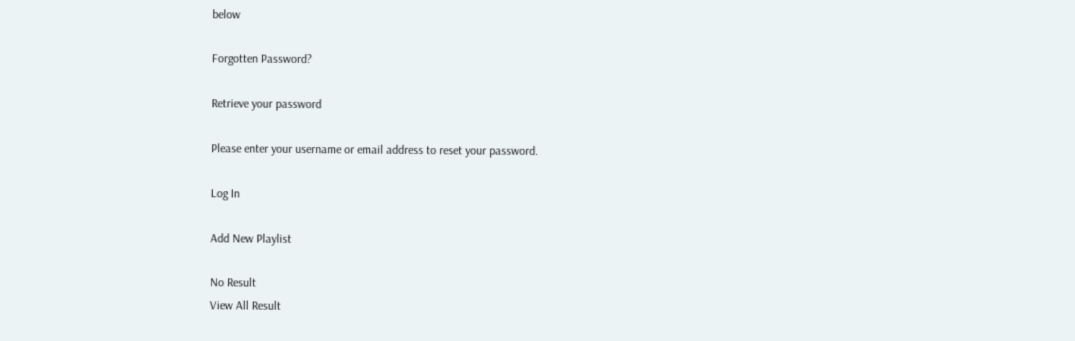below

Forgotten Password?

Retrieve your password

Please enter your username or email address to reset your password.

Log In

Add New Playlist

No Result
View All Result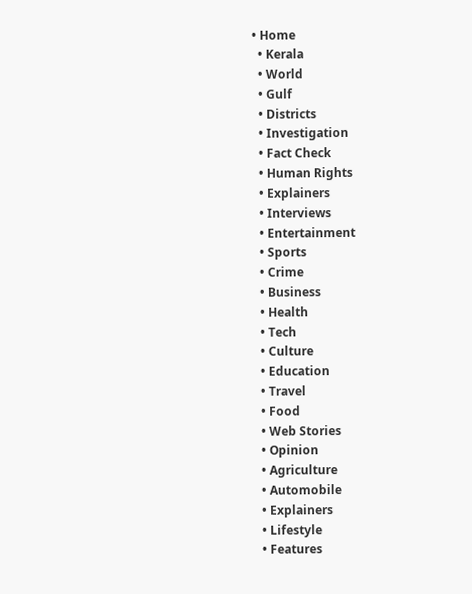• Home
  • Kerala
  • World
  • Gulf
  • Districts
  • Investigation
  • Fact Check
  • Human Rights
  • Explainers
  • Interviews
  • Entertainment
  • Sports
  • Crime
  • Business
  • Health
  • Tech
  • Culture
  • Education
  • Travel
  • Food
  • Web Stories
  • Opinion
  • Agriculture
  • Automobile
  • Explainers
  • Lifestyle
  • Features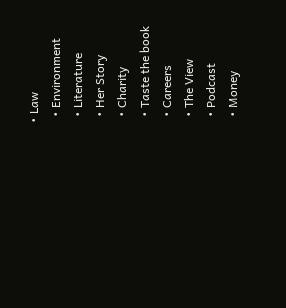• Law
  • Environment
  • Literature
  • Her Story
  • Charity
  • Taste the book
  • Careers
  • The View
  • Podcast
  • Money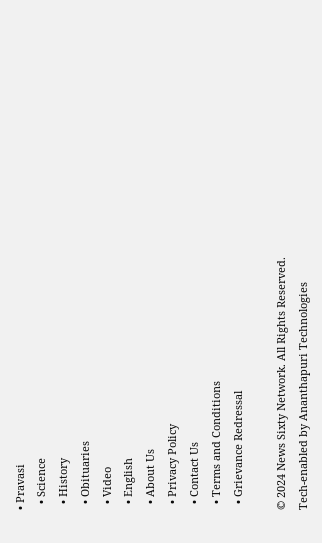• Pravasi
  • Science
  • History
  • Obituaries
  • Video
  • English
  • About Us
  • Privacy Policy
  • Contact Us
  • Terms and Conditions
  • Grievance Redressal

© 2024 News Sixty Network. All Rights Reserved.
Tech-enabled by Ananthapuri Technologies